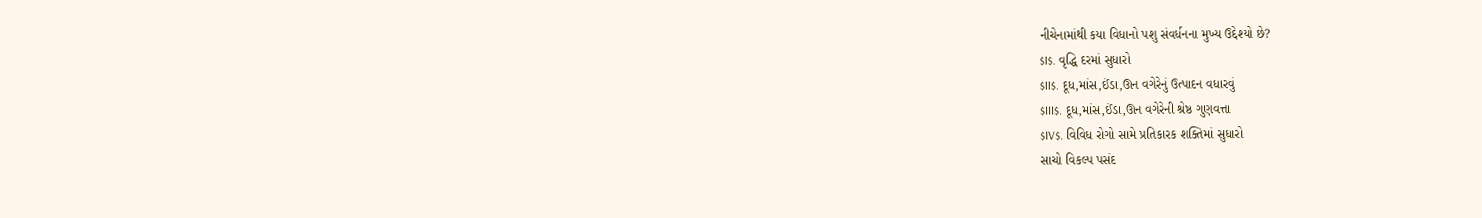નીચેનામાંથી કયા વિધાનો પશુ સંવર્ધનના મુખ્ય ઉદ્દેશ્યો છે?
$I$. વૃદ્ધિ દરમાં સુધારો
$II$. દૂધ,માંસ,ઈંડા,ઊન વગેરેનું ઉત્પાદન વધારવું
$III$. દૂધ,માંસ,ઈંડા,ઊન વગેરેની શ્રેષ્ઠ ગુણવત્તા
$IV$. વિવિધ રોગો સામે પ્રતિકારક શક્તિમાં સુધારો
સાચો વિકલ્પ પસંદ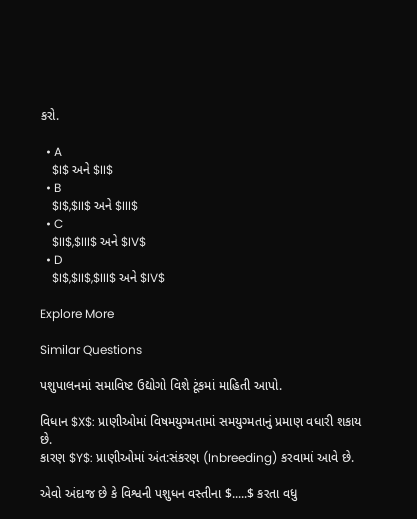કરો.

  • A
    $I$ અને $II$
  • B
    $I$,$II$ અને $III$
  • C
    $II$,$III$ અને $IV$
  • D
    $I$,$II$,$III$ અને $IV$

Explore More

Similar Questions

પશુપાલનમાં સમાવિષ્ટ ઉદ્યોગો વિશે ટૂંકમાં માહિતી આપો.

વિધાન $X$: પ્રાણીઓમાં વિષમયુગ્મતામાં સમયુગ્મતાનું પ્રમાણ વધારી શકાય છે.
કારણ $Y$: પ્રાણીઓમાં અંત:સંકરણ (Inbreeding) કરવામાં આવે છે.

એવો અંદાજ છે કે વિશ્વની પશુધન વસ્તીના $.....$ કરતા વધુ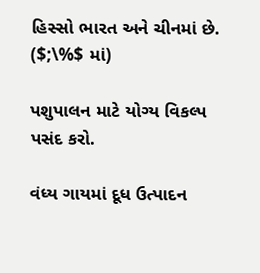હિસ્સો ભારત અને ચીનમાં છે. ($;\%$ માં)

પશુપાલન માટે યોગ્ય વિકલ્પ પસંદ કરો.

વંધ્ય ગાયમાં દૂધ ઉત્પાદન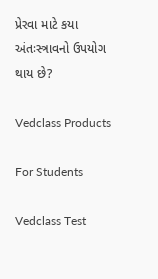પ્રેરવા માટે કયા અંતઃસ્ત્રાવનો ઉપયોગ થાય છે?

Vedclass Products

For Students

Vedclass Test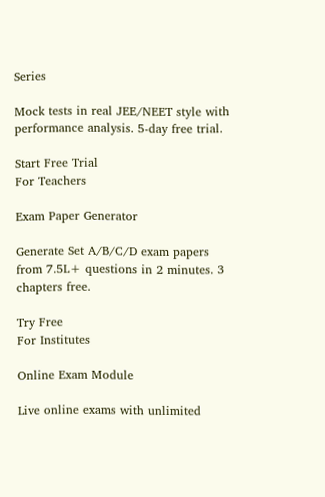Series

Mock tests in real JEE/NEET style with performance analysis. 5-day free trial.

Start Free Trial
For Teachers

Exam Paper Generator

Generate Set A/B/C/D exam papers from 7.5L+ questions in 2 minutes. 3 chapters free.

Try Free
For Institutes

Online Exam Module

Live online exams with unlimited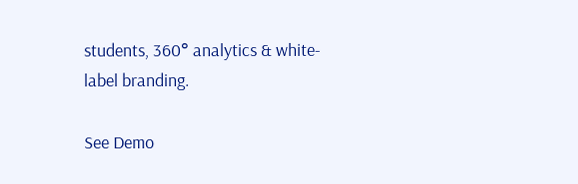students, 360° analytics & white-label branding.

See Demo